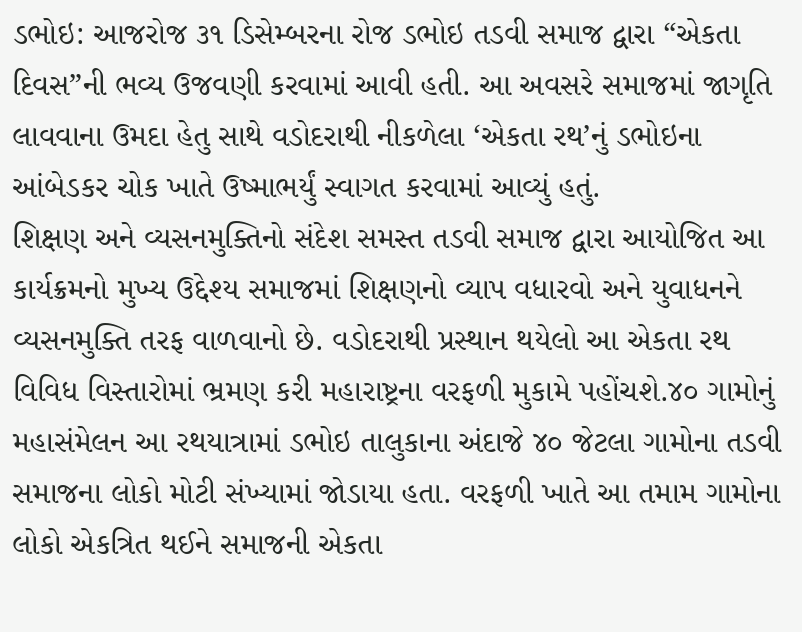ડભોઇ: આજરોજ ૩૧ ડિસેમ્બરના રોજ ડભોઇ તડવી સમાજ દ્વારા “એકતા દિવસ”ની ભવ્ય ઉજવણી કરવામાં આવી હતી. આ અવસરે સમાજમાં જાગૃતિ લાવવાના ઉમદા હેતુ સાથે વડોદરાથી નીકળેલા ‘એકતા રથ’નું ડભોઇના આંબેડકર ચોક ખાતે ઉષ્માભર્યું સ્વાગત કરવામાં આવ્યું હતું.
શિક્ષણ અને વ્યસનમુક્તિનો સંદેશ સમસ્ત તડવી સમાજ દ્વારા આયોજિત આ કાર્યક્રમનો મુખ્ય ઉદ્દેશ્ય સમાજમાં શિક્ષણનો વ્યાપ વધારવો અને યુવાધનને વ્યસનમુક્તિ તરફ વાળવાનો છે. વડોદરાથી પ્રસ્થાન થયેલો આ એકતા રથ વિવિધ વિસ્તારોમાં ભ્રમણ કરી મહારાષ્ટ્રના વરફળી મુકામે પહોંચશે.૪૦ ગામોનું મહાસંમેલન આ રથયાત્રામાં ડભોઇ તાલુકાના અંદાજે ૪૦ જેટલા ગામોના તડવી સમાજના લોકો મોટી સંખ્યામાં જોડાયા હતા. વરફળી ખાતે આ તમામ ગામોના લોકો એકત્રિત થઈને સમાજની એકતા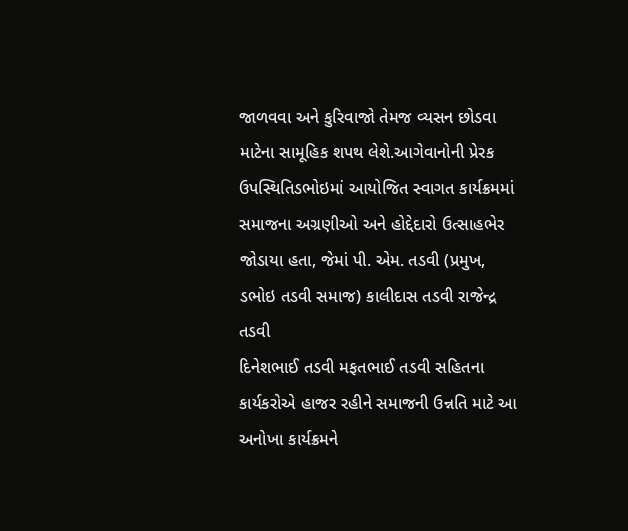જાળવવા અને કુરિવાજો તેમજ વ્યસન છોડવા માટેના સામૂહિક શપથ લેશે.આગેવાનોની પ્રેરક ઉપસ્થિતિડભોઇમાં આયોજિત સ્વાગત કાર્યક્રમમાં સમાજના અગ્રણીઓ અને હોદ્દેદારો ઉત્સાહભેર જોડાયા હતા, જેમાં પી. એમ. તડવી (પ્રમુખ, ડભોઇ તડવી સમાજ) કાલીદાસ તડવી રાજેન્દ્ર તડવી
દિનેશભાઈ તડવી મફતભાઈ તડવી સહિતના કાર્યકરોએ હાજર રહીને સમાજની ઉન્નતિ માટે આ અનોખા કાર્યક્રમને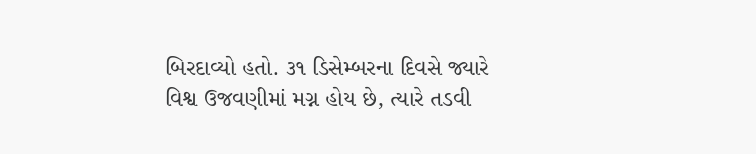બિરદાવ્યો હતો. ૩૧ ડિસેમ્બરના દિવસે જ્યારે વિશ્વ ઉજવણીમાં મગ્ન હોય છે, ત્યારે તડવી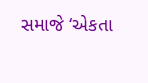સમાજે ‘એકતા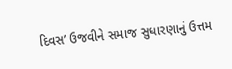દિવસ’ ઉજવીને સમાજ સુધારણાનું ઉત્તમ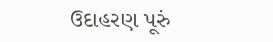ઉદાહરણ પૂરું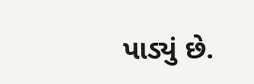પાડ્યું છે.